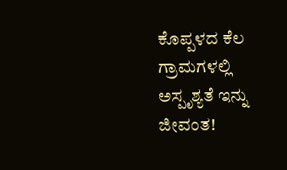ಕೊಪ್ಪಳದ ಕೆಲ‌ ಗ್ರಾಮಗಳಲ್ಲಿ ಅಸ್ಪೃಶ್ಯತೆ ಇನ್ನು‌ ಜೀವಂತ!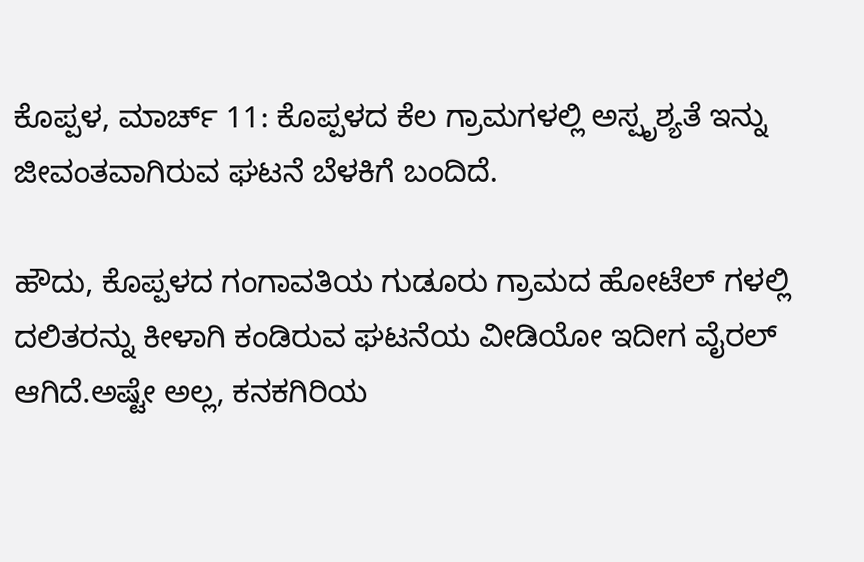ಕೊಪ್ಪಳ, ಮಾರ್ಚ್ 11: ಕೊಪ್ಪಳದ ಕೆಲ‌ ಗ್ರಾಮಗಳಲ್ಲಿ ಅಸ್ಪೃಶ್ಯತೆ ಇನ್ನು‌ ಜೀವಂತವಾಗಿರುವ ಘಟನೆ ಬೆಳಕಿಗೆ ಬಂದಿದೆ.

ಹೌದು, ಕೊಪ್ಪಳದ ಗಂಗಾವತಿಯ ಗುಡೂರು ಗ್ರಾಮದ ಹೋಟೆಲ್ ಗಳಲ್ಲಿ ದಲಿತರನ್ನು ಕೀಳಾಗಿ ಕಂಡಿರುವ ಘಟನೆಯ ವೀಡಿಯೋ ಇದೀಗ ವೈರಲ್ ಆಗಿದೆ.ಅಷ್ಟೇ ಅಲ್ಲ, ಕನಕಗಿರಿಯ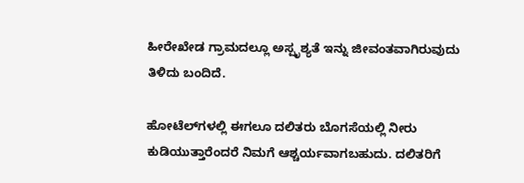ಹೀರೇಖೇಡ ಗ್ರಾಮದಲ್ಲೂ ಅಸ್ಪೃಶ್ಯತೆ ಇನ್ನು ಜೀವಂತವಾಗಿರುವುದು ತಿಳಿದು ಬಂದಿದೆ.

ಹೋಟೆಲ್‌ಗಳಲ್ಲಿ ಈಗಲೂ ದಲಿತರು ಬೊಗಸೆಯಲ್ಲಿ ನೀರು ಕುಡಿಯುತ್ತಾರೆಂದರೆ ನಿಮಗೆ ಆಶ್ಚರ್ಯವಾಗಬಹುದು. ದಲಿತರಿಗೆ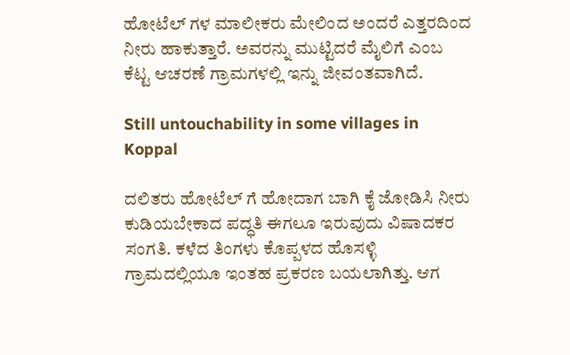ಹೋಟೆಲ್ ಗಳ ಮಾಲೀಕರು ಮೇಲಿಂದ ಅಂದರೆ ಎತ್ತರದಿಂದ ನೀರು ಹಾಕುತ್ತಾರೆ. ಅವರನ್ನು ಮುಟ್ಟಿದರೆ ಮೈಲಿಗೆ ಎಂಬ ಕೆಟ್ಟ ಆಚರಣೆ ಗ್ರಾಮಗಳಲ್ಲಿ ಇನ್ನು ಜೀವಂತವಾಗಿದೆ.

Still untouchability in some villages in Koppal

ದಲಿತರು ಹೋಟೆಲ್ ಗೆ ಹೋದಾಗ ಬಾಗಿ ಕೈ ಜೋಡಿಸಿ ನೀರು ಕುಡಿಯಬೇಕಾದ ಪದ್ಧತಿ ಈಗಲೂ ಇರುವುದು ವಿ‍ಷಾದಕರ ಸಂಗತಿ. ಕಳೆದ ತಿಂಗಳು ಕೊಪ್ಪಳದ ಹೊಸಳ್ಳಿ ಗ್ರಾಮದಲ್ಲಿಯೂ ಇಂತಹ ಪ್ರಕರಣ ಬಯಲಾಗಿತ್ತು. ಆಗ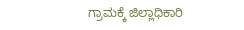ಗ್ರಾಮಕ್ಕೆ ಜಿಲ್ಲಾಧಿಕಾರಿ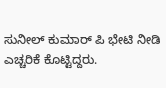ಸುನೀಲ್ ಕುಮಾರ್ ಪಿ ಭೇಟಿ ನೀಡಿ ಎಚ್ಚರಿಕೆ ಕೊಟ್ಟಿದ್ದರು.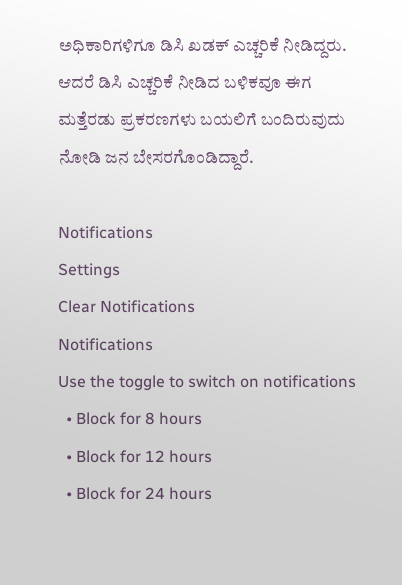ಅಧಿಕಾರಿಗಳಿಗೂ ಡಿಸಿ ಖಡಕ್ ಎಚ್ಚರಿಕೆ ನೀಡಿದ್ದರು. ಆದರೆ ಡಿಸಿ ಎಚ್ಚರಿಕೆ ನೀಡಿದ ಬಳಿಕವೂ ಈಗ ಮತ್ತೆರಡು ಪ್ರಕರಣಗಳು ಬಯಲಿಗೆ ಬಂದಿರುವುದು ನೋಡಿ ಜನ ಬೇಸರಗೊಂಡಿದ್ದಾರೆ.

Notifications
Settings
Clear Notifications
Notifications
Use the toggle to switch on notifications
  • Block for 8 hours
  • Block for 12 hours
  • Block for 24 hours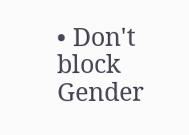• Don't block
Gender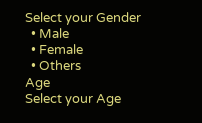Select your Gender
  • Male
  • Female
  • Others
Age
Select your Age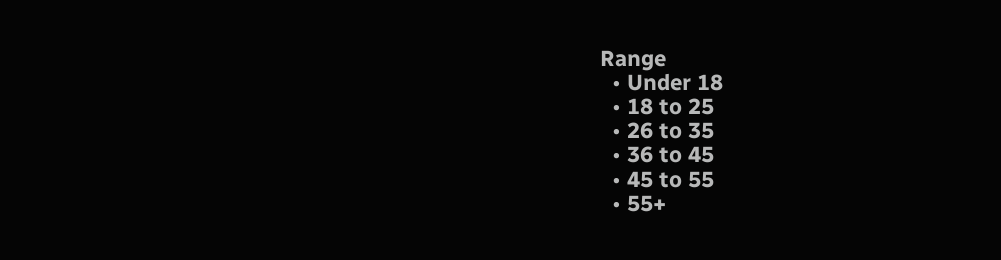Range
  • Under 18
  • 18 to 25
  • 26 to 35
  • 36 to 45
  • 45 to 55
  • 55+